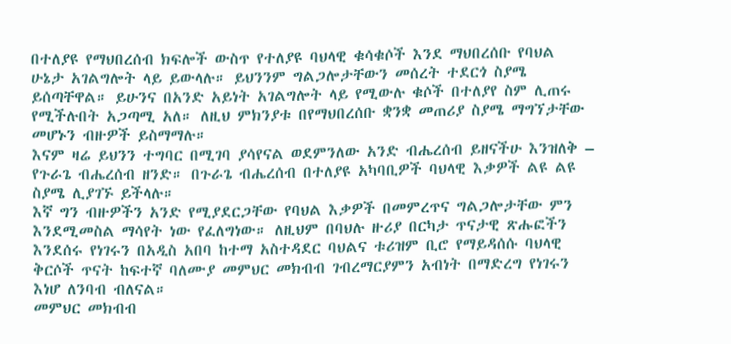በተለያዩ የማህበረሰብ ክፍሎች ውስጥ የተለያዩ ባህላዊ ቁሳቁሶች እንደ ማህበረሰቡ የባህል ሁኔታ አገልግሎት ላይ ይውላሉ። ይህንንም ግልጋሎታቸውን መሰረት ተደርጎ ስያሜ ይሰጣቸዋል። ይሁንና በአንድ አይነት አገልግሎት ላይ የሚውሉ ቁሶች በተለያየ ስም ሊጠሩ የሚችሉበት አጋጣሚ አለ። ለዚህ ምክንያቱ በየማህበረሰቡ ቋንቋ መጠሪያ ስያሜ ማግኘታቸው መሆኑን ብዙዎች ይስማማሉ።
እናም ዛሬ ይህንን ተግባር በሚገባ ያሳየናል ወደምንለው አንድ ብሔረሰብ ይዘናችሁ እንዝለቅ – የጉራጌ ብሔረሰብ ዘንድ። በጉራጌ ብሔረሰብ በተለያዩ አካባቢዎች ባህላዊ እቃዎች ልዩ ልዩ ስያሜ ሊያገኙ ይችላሉ።
እኛ ግን ብዙዎችን አንድ የሚያደርጋቸው የባህል እቃዎች በመምረጥና ግልጋሎታቸው ምን እንደሚመስል ማሳየት ነው የፈለግነው። ለዚህም በባህሉ ዙሪያ በርካታ ጥናታዊ ጽሑፎችን እንደሰሩ የነገሩን በአዲስ አበባ ከተማ አስተዳደር ባህልና ቱሪዝም ቢሮ የማይዳሰሱ ባህላዊ ቅርሶች ጥናት ከፍተኛ ባለሙያ መምህር መክብብ ገብረማርያምን አብነት በማድረግ የነገሩን እነሆ ለንባብ ብለናል።
መምህር መክብብ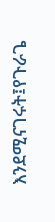እንደሚናገሩት፤የጉራጌ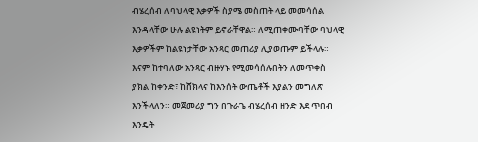ብሄረሰብ ለባህላዊ እቃዎች ስያሜ መስጠት ላይ መመሳሰል እንዳላቸው ሁሉ ልዩነትም ይኖራቸዋል። ለሚጠቀሙባቸው ባህላዊ እቃዎችም ከልዩነታቸው አንጻር መጠሪያ ሊያወጡም ይችላሉ። እናም ከተባለው አንጻር ብዙሃኑ የሚመሳሰሉበትን ለመጥቀስ ያክል ከቀንድ፣ ከሸክላና ከእንሰት ውጤቶች እያልን መግለጽ እንችላለን። መጀመሪያ ግን በጉራጌ ብሄረሰብ ዘንድ እደ ጥበብ እንዴት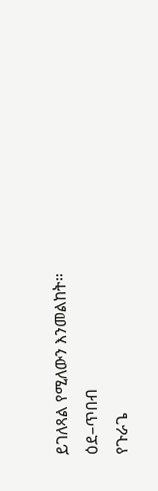ይገለጻል የሚለውን እንመልከት።
ዕደ–ጥበብ
የጉራጌ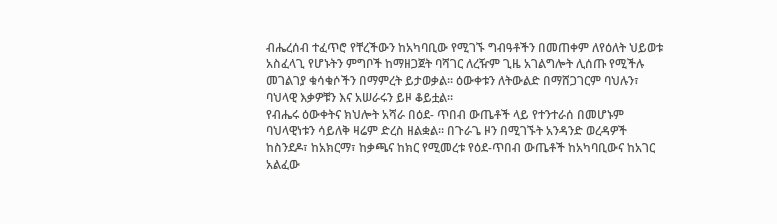ብሔረሰብ ተፈጥሮ የቸረችውን ከአካባቢው የሚገኙ ግብዓቶችን በመጠቀም ለየዕለት ህይወቱ አስፈላጊ የሆኑትን ምግቦች ከማዘጋጀት ባሻገር ለረዥም ጊዜ አገልግሎት ሊሰጡ የሚችሉ መገልገያ ቁሳቁሶችን በማምረት ይታወቃል። ዕውቀቱን ለትውልድ በማሸጋገርም ባህሉን፣ ባህላዊ እቃዎቹን እና አሠራሩን ይዞ ቆይቷል።
የብሔሩ ዕውቀትና ክህሎት አሻራ በዕደ- ጥበብ ውጤቶች ላይ የተንተራሰ በመሆኑም ባህላዊነቱን ሳይለቅ ዛሬም ድረስ ዘልቋል። በጉራጌ ዞን በሚገኙት አንዳንድ ወረዳዎች ከስንደዶ፣ ከአክርማ፣ ከቃጫና ከክር የሚመረቱ የዕደ-ጥበብ ውጤቶች ከአካባቢውና ከአገር አልፈው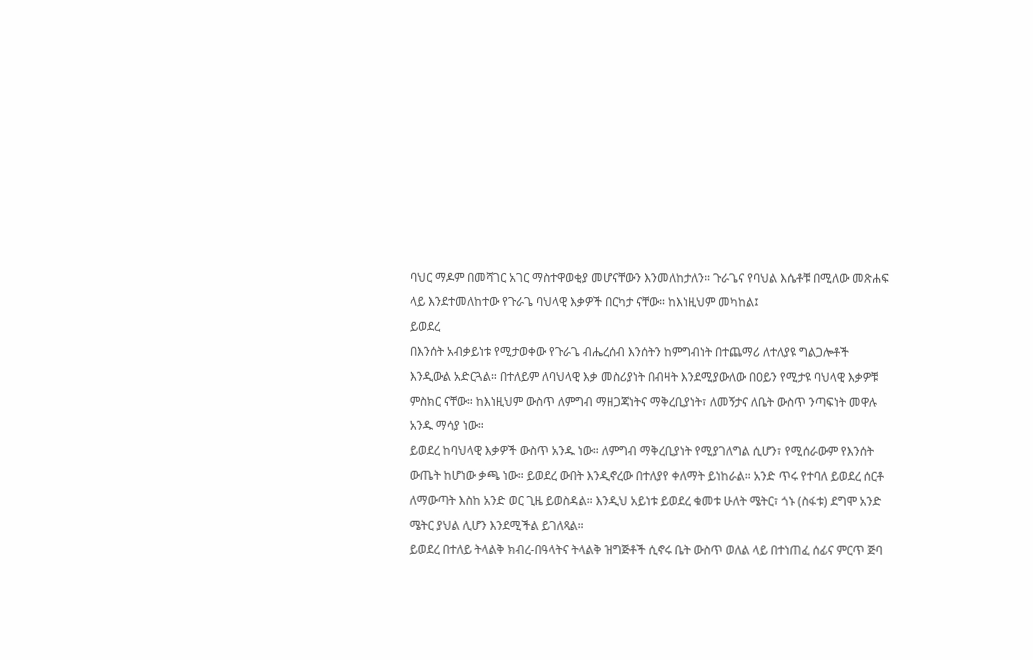ባህር ማዶም በመሻገር አገር ማስተዋወቂያ መሆናቸውን እንመለከታለን። ጉራጌና የባህል እሴቶቹ በሚለው መጽሐፍ ላይ እንደተመለከተው የጉራጌ ባህላዊ እቃዎች በርካታ ናቸው። ከእነዚህም መካከል፤
ይወደረ
በእንሰት አብቃይነቱ የሚታወቀው የጉራጌ ብሔረሰብ እንሰትን ከምግብነት በተጨማሪ ለተለያዩ ግልጋሎቶች እንዲውል አድርጓል። በተለይም ለባህላዊ እቃ መስሪያነት በብዛት እንደሚያውለው በዐይን የሚታዩ ባህላዊ እቃዎቹ ምስክር ናቸው። ከእነዚህም ውስጥ ለምግብ ማዘጋጃነትና ማቅረቢያነት፣ ለመኝታና ለቤት ውስጥ ንጣፍነት መዋሉ አንዱ ማሳያ ነው።
ይወደረ ከባህላዊ እቃዎች ውስጥ አንዱ ነው። ለምግብ ማቅረቢያነት የሚያገለግል ሲሆን፣ የሚሰራውም የእንሰት ውጤት ከሆነው ቃጫ ነው። ይወደረ ውበት እንዲኖረው በተለያየ ቀለማት ይነከራል። አንድ ጥሩ የተባለ ይወደረ ሰርቶ ለማውጣት እስከ አንድ ወር ጊዜ ይወስዳል። እንዲህ አይነቱ ይወደረ ቁመቱ ሁለት ሜትር፣ ጎኑ (ስፋቱ) ደግሞ አንድ ሜትር ያህል ሊሆን እንደሚችል ይገለጻል።
ይወደረ በተለይ ትላልቅ ክብረ-በዓላትና ትላልቅ ዝግጅቶች ሲኖሩ ቤት ውስጥ ወለል ላይ በተነጠፈ ሰፊና ምርጥ ጅባ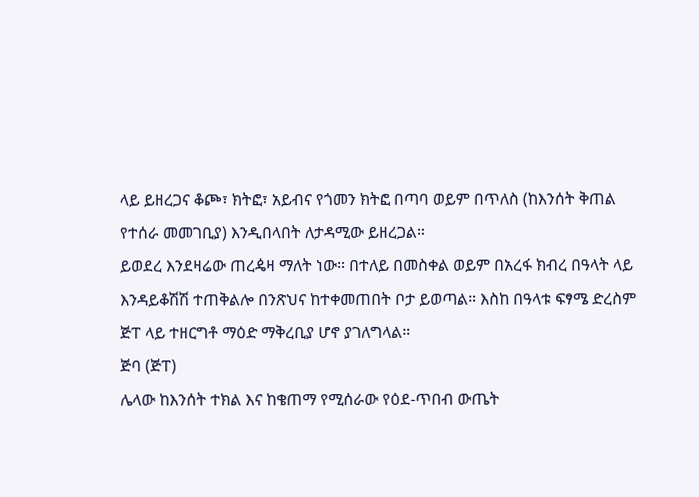ላይ ይዘረጋና ቆጮ፣ ክትፎ፣ አይብና የጎመን ክትፎ በጣባ ወይም በጥለስ (ከእንሰት ቅጠል የተሰራ መመገቢያ) እንዲበላበት ለታዳሚው ይዘረጋል።
ይወደረ እንደዛሬው ጠረዼዛ ማለት ነው። በተለይ በመስቀል ወይም በአረፋ ክብረ በዓላት ላይ እንዳይቆሽሽ ተጠቅልሎ በንጽህና ከተቀመጠበት ቦታ ይወጣል። እስከ በዓላቱ ፍፃሜ ድረስም ጅፐ ላይ ተዘርግቶ ማዕድ ማቅረቢያ ሆኖ ያገለግላል።
ጅባ (ጅፐ)
ሌላው ከእንሰት ተክል እና ከቄጠማ የሚሰራው የዕደ-ጥበብ ውጤት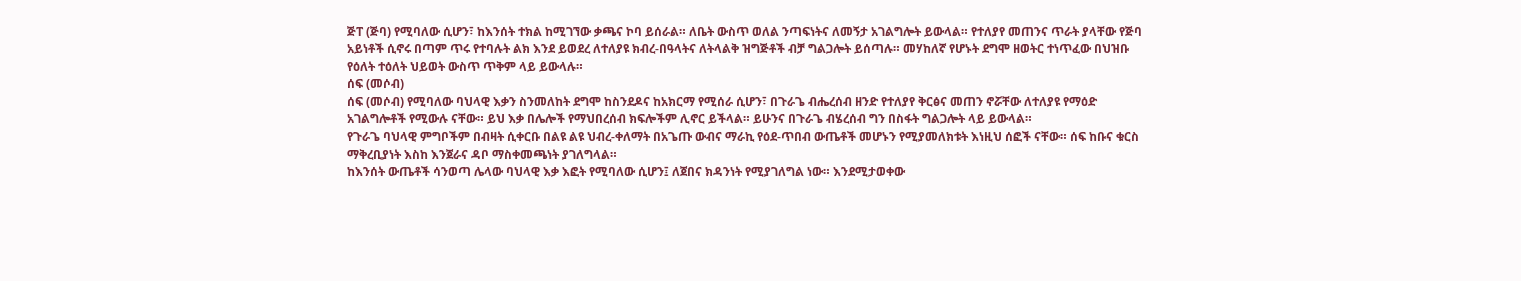ጅፐ (ጅባ) የሚባለው ሲሆን፣ ከእንሰት ተክል ከሚገኘው ቃጫና ኮባ ይሰራል። ለቤት ውስጥ ወለል ንጣፍነትና ለመኝታ አገልግሎት ይውላል። የተለያየ መጠንና ጥራት ያላቸው የጅባ አይነቶች ሲኖሩ በጣም ጥሩ የተባሉት ልክ እንደ ይወደረ ለተለያዩ ክብረ-በዓላትና ለትላልቅ ዝግጅቶች ብቻ ግልጋሎት ይሰጣሉ። መሃከለኛ የሆኑት ደግሞ ዘወትር ተነጥፈው በህዝቡ የዕለት ተዕለት ህይወት ውስጥ ጥቅም ላይ ይውላሉ።
ሰፍ (መሶብ)
ሰፍ (መሶብ) የሚባለው ባህላዊ እቃን ስንመለከት ደግሞ ከስንደዶና ከአክርማ የሚሰራ ሲሆን፣ በጉራጌ ብሔረሰብ ዘንድ የተለያየ ቅርፅና መጠን ኖሯቸው ለተለያዩ የማዕድ አገልግሎቶች የሚውሉ ናቸው። ይህ እቃ በሌሎች የማህበረሰብ ክፍሎችም ሊኖር ይችላል። ይሁንና በጉራጌ ብሄረሰብ ግን በስፋት ግልጋሎት ላይ ይውላል።
የጉራጌ ባህላዊ ምግቦችም በብዛት ሲቀርቡ በልዩ ልዩ ህብረ-ቀለማት በአጌጡ ውብና ማራኪ የዕደ-ጥበብ ውጤቶች መሆኑን የሚያመለክቱት እነዚህ ሰፎች ናቸው። ሰፍ ከቡና ቁርስ ማቅረቢያነት እስከ እንጀራና ዳቦ ማስቀመጫነት ያገለግላል።
ከእንሰት ውጤቶች ሳንወጣ ሌላው ባህላዊ እቃ እፎት የሚባለው ሲሆን፤ ለጀበና ክዳንነት የሚያገለግል ነው። እንደሚታወቀው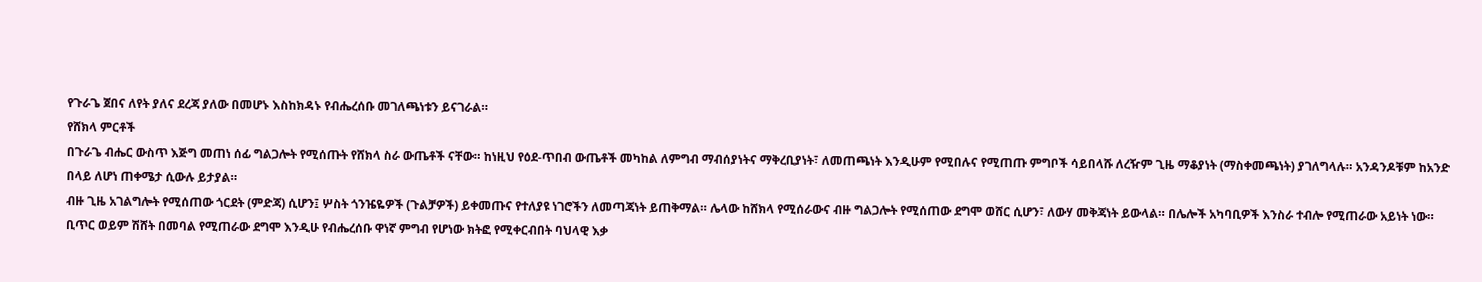የጉራጌ ጀበና ለየት ያለና ደረጃ ያለው በመሆኑ እስከክዳኑ የብሔረሰቡ መገለጫነቱን ይናገራል።
የሸክላ ምርቶች
በጉራጌ ብሔር ውስጥ እጅግ መጠነ ሰፊ ግልጋሎት የሚሰጡት የሸክላ ስራ ውጤቶች ናቸው። ከነዚህ የዕደ-ጥበብ ውጤቶች መካከል ለምግብ ማብሰያነትና ማቅረቢያነት፣ ለመጠጫነት እንዲሁም የሚበሉና የሚጠጡ ምግቦች ሳይበላሹ ለረዥም ጊዜ ማቆያነት (ማስቀመጫነት) ያገለግላሉ። አንዳንዶቹም ከአንድ በላይ ለሆነ ጠቀሜታ ሲውሉ ይታያል።
ብዙ ጊዜ አገልግሎት የሚሰጠው ጎርደት (ምድጃ) ሲሆን፤ ሦስት ጎንዤዬዎች (ጉልቻዎች) ይቀመጡና የተለያዩ ነገሮችን ለመጣጃነት ይጠቅማል። ሌላው ከሸክላ የሚሰራውና ብዙ ግልጋሎት የሚሰጠው ደግሞ ወሸር ሲሆን፣ ለውሃ መቅጃነት ይውላል። በሌሎች አካባቢዎች እንስራ ተብሎ የሚጠራው አይነት ነው።
ቢጥር ወይም ሽሸት በመባል የሚጠራው ደግሞ እንዲሁ የብሔረሰቡ ዋነኛ ምግብ የሆነው ክትፎ የሚቀርብበት ባህላዊ እቃ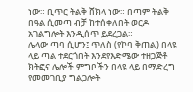ነው። ቢጥር ትልቅ ሸክላ ነው። በጣም ትልቅ በዓል ሲመጣ ብቻ ከተሰቀለበት ወርዶ አገልግሎት እንዲሰጥ ይደረጋል።
ሌላው ጣባ ሲሆን፤ ጥለስ (የኮባ ቅጠል) በላዩ ላይ ጣል ተደርጎበት እንደየእድሜው ተዘጋጅቶ ክትፎና ሌሎች ምግቦችን በላዩ ላይ በማድረግ የመመገቢያ ግልጋሎት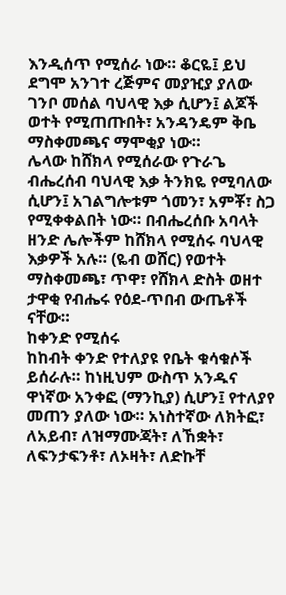እንዲሰጥ የሚሰራ ነው። ቆርዬ፤ ይህ ደግሞ አንገተ ረጅምና መያዢያ ያለው ገንቦ መሰል ባህላዊ እቃ ሲሆን፤ ልጆች ወተት የሚጠጡበት፣ አንዳንዴም ቅቤ ማስቀመጫና ማሞቂያ ነው።
ሌላው ከሸክላ የሚሰራው የጉራጌ ብሔረሰብ ባህላዊ እቃ ትንክዬ የሚባለው ሲሆን፤ አገልግሎቱም ጎመን፣ አምቾ፣ ስጋ የሚቀቀልበት ነው። በብሔረሰቡ አባላት ዘንድ ሌሎችም ከሸክላ የሚሰሩ ባህላዊ እቃዎች አሉ። (ዬብ ወሸር) የወተት ማስቀመጫ፣ ጥዋ፣ የሸክላ ድስት ወዘተ ታዋቂ የብሔሩ የዕደ-ጥበብ ውጤቶች ናቸው።
ከቀንድ የሚሰሩ
ከከብት ቀንድ የተለያዩ የቤት ቁሳቁሶች ይሰራሉ። ከነዚህም ውስጥ አንዱና ዋነኛው አንቀፎ (ማንኪያ) ሲሆን፤ የተለያየ መጠን ያለው ነው። አነስተኛው ለክትፎ፣ ለአይብ፣ ለዝማሙጃት፣ ለኸቋት፣ ለፍንታፍንቶ፣ ለኦዛት፣ ለድኩቸ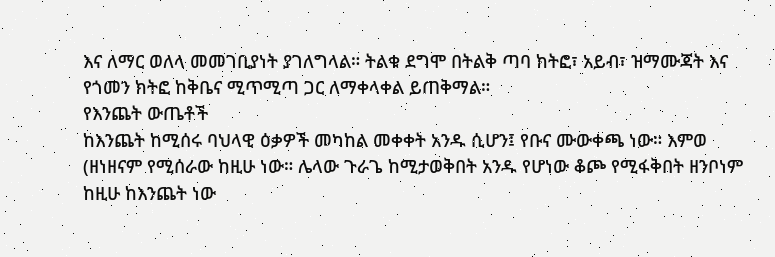እና ለማር ወለላ መመገቢያነት ያገለግላል። ትልቁ ደግሞ በትልቅ ጣባ ክትፎ፣ አይብ፣ ዝማሙጃት እና የጎመን ክትፎ ከቅቤና ሚጥሚጣ ጋር ለማቀላቀል ይጠቅማል።
የእንጨት ውጤቶች
ከእንጨት ከሚሰሩ ባህላዊ ዕቃዎች መካከል መቀቀት አንዱ ሲሆን፤ የቡና ሙውቀጫ ነው። እምወ (ዘነዘናም የሚሰራው ከዚሁ ነው። ሌላው ጉራጌ ከሚታወቅበት አንዱ የሆነው ቆጮ የሚፋቅበት ዘንቦነም ከዚሁ ከእንጨት ነው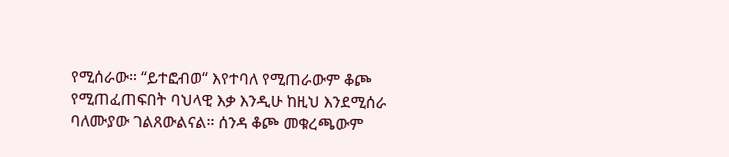የሚሰራው። “ይተፎብወ“ እየተባለ የሚጠራውም ቆጮ የሚጠፈጠፍበት ባህላዊ እቃ እንዲሁ ከዚህ እንደሚሰራ ባለሙያው ገልጸውልናል። ሰንዳ ቆጮ መቁረጫውም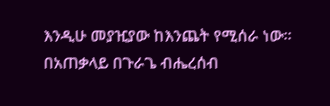እንዲሁ መያዢያው ከእንጨት የሚሰራ ነው።
በአጠቃላይ በጉራጌ ብሔረሰብ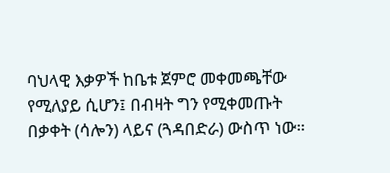ባህላዊ እቃዎች ከቤቱ ጀምሮ መቀመጫቸው የሚለያይ ሲሆን፤ በብዛት ግን የሚቀመጡት በቃቀት (ሳሎን) ላይና (ጓዳበድራ) ውስጥ ነው።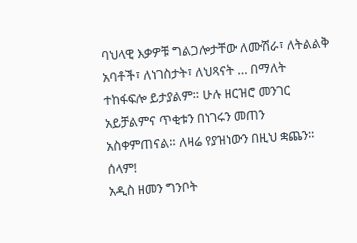ባህላዊ እቃዎቹ ግልጋሎታቸው ለሙሽራ፣ ለትልልቅ አባቶች፣ ለነገስታት፣ ለህጻናት … በማለት ተከፋፍሎ ይታያልም። ሁሉ ዘርዝሮ መንገር አይቻልምና ጥቂቱን በነገሩን መጠን አስቀምጠናል። ለዛሬ የያዝነውን በዚህ ቋጨን። ሰላም!
አዲስ ዘመን ግንቦት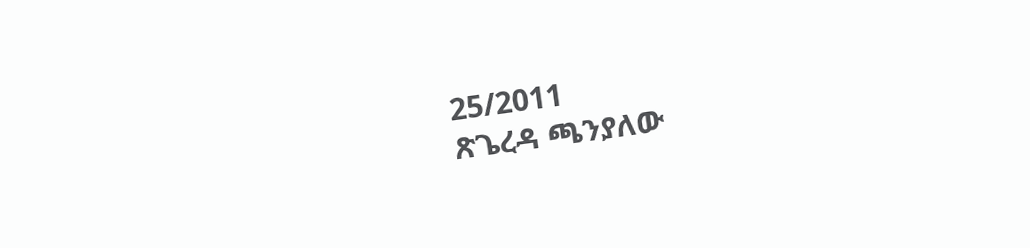25/2011
ጽጌረዳ ጫንያለው